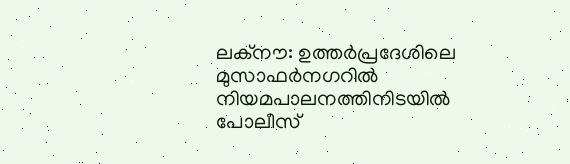ലക്നൗ: ഉത്തർപ്രദേശിലെ മുസാഫർനഗറിൽ നിയമപാലനത്തിനിടയിൽ പോലീസ്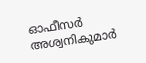ഓഫീസർ അശ്വനികുമാർ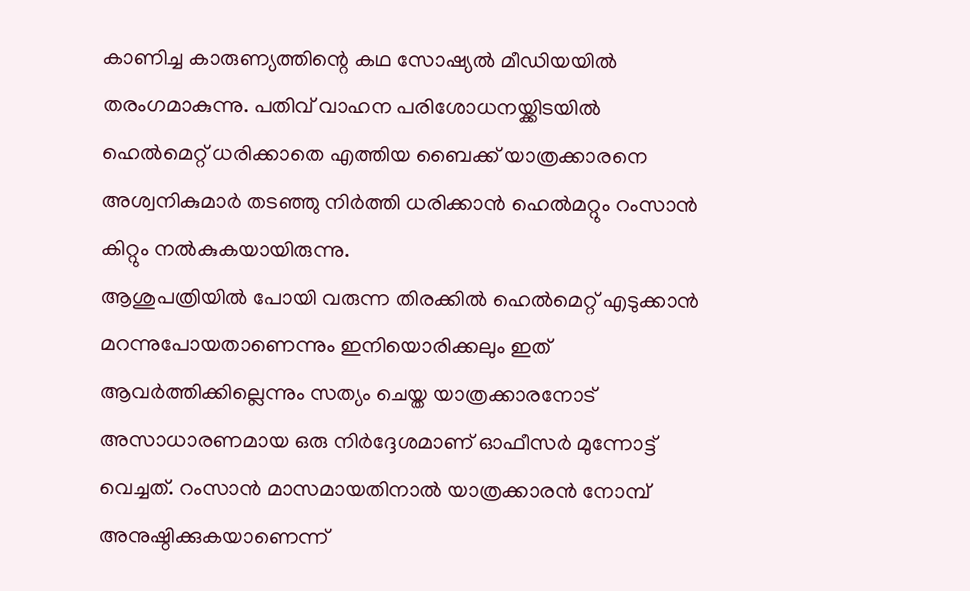കാണിച്ച കാരുണ്യത്തിന്റെ കഥ സോഷ്യൽ മീഡിയയിൽ തരംഗമാകുന്നു. പതിവ് വാഹന പരിശോധനയ്ക്കിടയിൽ ഹെൽമെറ്റ് ധരിക്കാതെ എത്തിയ ബൈക്ക് യാത്രക്കാരനെ അശ്വനികുമാർ തടഞ്ഞു നിർത്തി ധരിക്കാൻ ഹെൽമറ്റും റംസാൻ കിറ്റും നൽകുകയായിരുന്നു.
ആശുപത്രിയിൽ പോയി വരുന്ന തിരക്കിൽ ഹെൽമെറ്റ് എടുക്കാൻ മറന്നുപോയതാണെന്നും ഇനിയൊരിക്കലും ഇത് ആവർത്തിക്കില്ലെന്നും സത്യം ചെയ്ത യാത്രക്കാരനോട് അസാധാരണമായ ഒരു നിർദ്ദേശമാണ് ഓഫീസർ മുന്നോട്ട് വെച്ചത്. റംസാൻ മാസമായതിനാൽ യാത്രക്കാരൻ നോമ്പ് അനുഷ്ഠിക്കുകയാണെന്ന്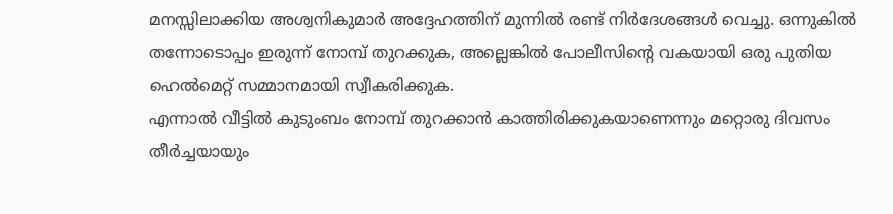മനസ്സിലാക്കിയ അശ്വനികുമാർ അദ്ദേഹത്തിന് മുന്നിൽ രണ്ട് നിർദേശങ്ങൾ വെച്ചു. ഒന്നുകിൽ തന്നോടൊപ്പം ഇരുന്ന് നോമ്പ് തുറക്കുക, അല്ലെങ്കിൽ പോലീസിന്റെ വകയായി ഒരു പുതിയ ഹെൽമെറ്റ് സമ്മാനമായി സ്വീകരിക്കുക.
എന്നാൽ വീട്ടിൽ കുടുംബം നോമ്പ് തുറക്കാൻ കാത്തിരിക്കുകയാണെന്നും മറ്റൊരു ദിവസം തീർച്ചയായും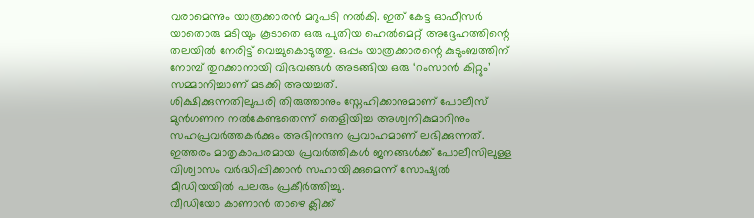വരാമെന്നും യാത്രക്കാരൻ മറുപടി നൽകി. ഇത് കേട്ട ഓഫീസർ യാതൊരു മടിയും കൂടാതെ ഒരു പുതിയ ഹെൽമെറ്റ് അദ്ദേഹത്തിന്റെ തലയിൽ നേരിട്ട് വെച്ചുകൊടുത്തു. ഒപ്പം യാത്രക്കാരന്റെ കുടുംബത്തിന് നോമ്പ് തുറക്കാനായി വിഭവങ്ങൾ അടങ്ങിയ ഒരു ‘റംസാൻ കിറ്റും’ സമ്മാനിച്ചാണ് മടക്കി അയച്ചത്.
ശിക്ഷിക്കുന്നതിലുപരി തിരുത്താനും സ്നേഹിക്കാനുമാണ് പോലീസ് മുൻഗണന നൽകേണ്ടതെന്ന് തെളിയിച്ച അശ്വനികുമാറിനും സഹപ്രവർത്തകർക്കും അഭിനന്ദന പ്രവാഹമാണ് ലഭിക്കുന്നത്. ഇത്തരം മാതൃകാപരമായ പ്രവർത്തികൾ ജനങ്ങൾക്ക് പോലീസിലുള്ള വിശ്വാസം വർദ്ധിപ്പിക്കാൻ സഹായിക്കുമെന്ന് സോഷ്യൽ മീഡിയയിൽ പലരും പ്രകീർത്തിച്ചു.
വീഡിയോ കാണാൻ താഴെ ക്ലിക്ക്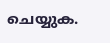ചെയ്യുക.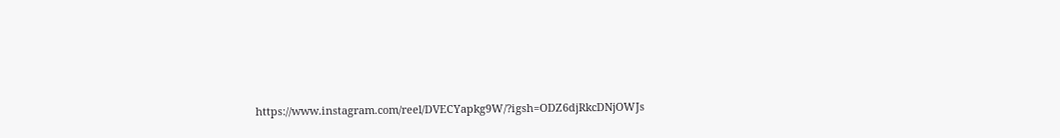https://www.instagram.com/reel/DVECYapkg9W/?igsh=ODZ6djRkcDNjOWJs